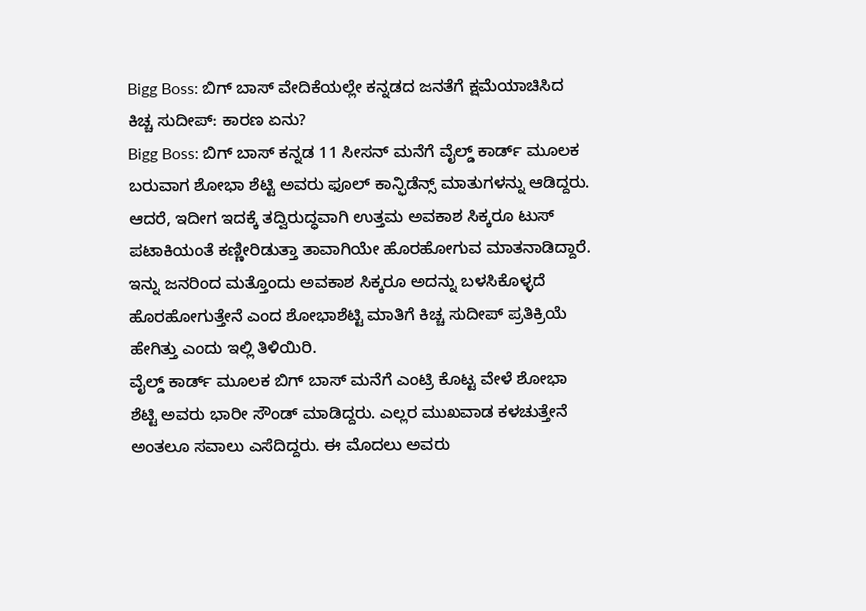Bigg Boss: ಬಿಗ್ ಬಾಸ್ ವೇದಿಕೆಯಲ್ಲೇ ಕನ್ನಡದ ಜನತೆಗೆ ಕ್ಷಮೆಯಾಚಿಸಿದ ಕಿಚ್ಚ ಸುದೀಪ್: ಕಾರಣ ಏನು?
Bigg Boss: ಬಿಗ್ ಬಾಸ್ ಕನ್ನಡ 11 ಸೀಸನ್ ಮನೆಗೆ ವೈಲ್ಡ್ ಕಾರ್ಡ್ ಮೂಲಕ ಬರುವಾಗ ಶೋಭಾ ಶೆಟ್ಟಿ ಅವರು ಫೂಲ್ ಕಾನ್ಫಿಡೆನ್ಸ್ ಮಾತುಗಳನ್ನು ಆಡಿದ್ದರು. ಆದರೆ, ಇದೀಗ ಇದಕ್ಕೆ ತದ್ವಿರುದ್ಧವಾಗಿ ಉತ್ತಮ ಅವಕಾಶ ಸಿಕ್ಕರೂ ಟುಸ್ ಪಟಾಕಿಯಂತೆ ಕಣ್ಣೀರಿಡುತ್ತಾ ತಾವಾಗಿಯೇ ಹೊರಹೋಗುವ ಮಾತನಾಡಿದ್ದಾರೆ. ಇನ್ನು ಜನರಿಂದ ಮತ್ತೊಂದು ಅವಕಾಶ ಸಿಕ್ಕರೂ ಅದನ್ನು ಬಳಸಿಕೊಳ್ಳದೆ ಹೊರಹೋಗುತ್ತೇನೆ ಎಂದ ಶೋಭಾಶೆಟ್ಟಿ ಮಾತಿಗೆ ಕಿಚ್ಚ ಸುದೀಪ್ ಪ್ರತಿಕ್ರಿಯೆ ಹೇಗಿತ್ತು ಎಂದು ಇಲ್ಲಿ ತಿಳಿಯಿರಿ.
ವೈಲ್ಡ್ ಕಾರ್ಡ್ ಮೂಲಕ ಬಿಗ್ ಬಾಸ್ ಮನೆಗೆ ಎಂಟ್ರಿ ಕೊಟ್ಟ ವೇಳೆ ಶೋಭಾ ಶೆಟ್ಟಿ ಅವರು ಭಾರೀ ಸೌಂಡ್ ಮಾಡಿದ್ದರು. ಎಲ್ಲರ ಮುಖವಾಡ ಕಳಚುತ್ತೇನೆ ಅಂತಲೂ ಸವಾಲು ಎಸೆದಿದ್ದರು. ಈ ಮೊದಲು ಅವರು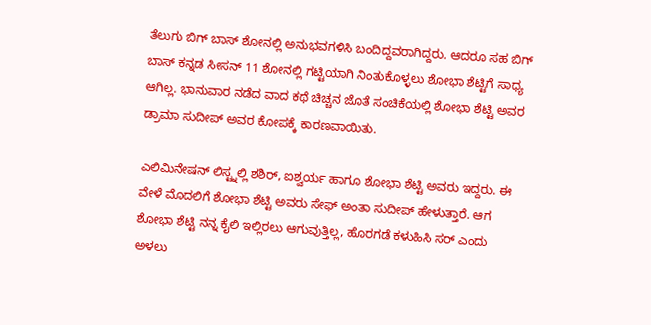ತೆಲುಗು ಬಿಗ್ ಬಾಸ್ ಶೋನಲ್ಲಿ ಅನುಭವಗಳಿಸಿ ಬಂದಿದ್ದವರಾಗಿದ್ದರು. ಆದರೂ ಸಹ ಬಿಗ್ ಬಾಸ್ ಕನ್ನಡ ಸೀಸನ್ 11 ಶೋನಲ್ಲಿ ಗಟ್ಟಿಯಾಗಿ ನಿಂತುಕೊಳ್ಳಲು ಶೋಭಾ ಶೆಟ್ಟಿಗೆ ಸಾಧ್ಯ ಆಗಿಲ್ಲ. ಭಾನುವಾರ ನಡೆದ ವಾದ ಕಥೆ ಚಿಚ್ಚನ ಜೊತೆ ಸಂಚಿಕೆಯಲ್ಲಿ ಶೋಭಾ ಶೆಟ್ಟಿ ಅವರ ಡ್ರಾಮಾ ಸುದೀಪ್ ಅವರ ಕೋಪಕ್ಕೆ ಕಾರಣವಾಯಿತು.

ಎಲಿಮಿನೇಷನ್ ಲಿಸ್ಟ್ನಲ್ಲಿ ಶಶಿರ್, ಐಶ್ವರ್ಯ ಹಾಗೂ ಶೋಭಾ ಶೆಟ್ಟಿ ಅವರು ಇದ್ದರು. ಈ ವೇಳೆ ಮೊದಲಿಗೆ ಶೋಭಾ ಶೆಟ್ಟಿ ಅವರು ಸೇಫ್ ಅಂತಾ ಸುದೀಪ್ ಹೇಳುತ್ತಾರೆ. ಆಗ ಶೋಭಾ ಶೆಟ್ಟಿ ನನ್ನ ಕೈಲಿ ಇಲ್ಲಿರಲು ಆಗುವುತ್ತಿಲ್ಲ, ಹೊರಗಡೆ ಕಳುಹಿಸಿ ಸರ್ ಎಂದು ಅಳಲು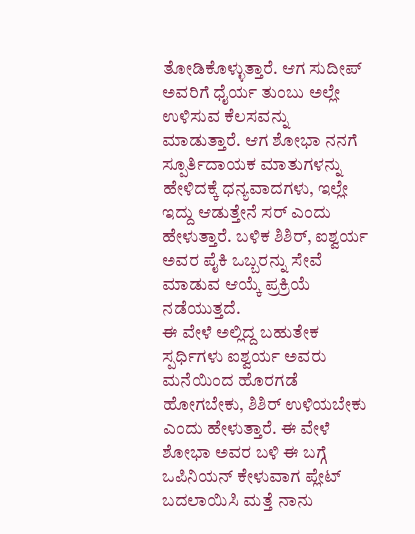ತೋಡಿಕೊಳ್ಳುತ್ತಾರೆ. ಆಗ ಸುದೀಪ್ ಅವರಿಗೆ ಧೈರ್ಯ ತುಂಬು ಅಲ್ಲೇ ಉಳಿಸುವ ಕೆಲಸವನ್ನು ಮಾಡುತ್ತಾರೆ. ಆಗ ಶೋಭಾ ನನಗೆ ಸ್ಪೂರ್ತಿದಾಯಕ ಮಾತುಗಳನ್ನು ಹೇಳಿದಕ್ಕೆ ಧನ್ಯವಾದಗಳು, ಇಲ್ಲೇ ಇದ್ದು ಆಡುತ್ತೇನೆ ಸರ್ ಎಂದು ಹೇಳುತ್ತಾರೆ. ಬಳಿಕ ಶಿಶಿರ್, ಐಶ್ವರ್ಯ ಅವರ ಪೈಕಿ ಒಬ್ಬರನ್ನು ಸೇವೆ ಮಾಡುವ ಆಯ್ಕೆ ಪ್ರಕ್ರಿಯೆ ನಡೆಯುತ್ತದೆ.
ಈ ವೇಳೆ ಅಲ್ಲಿದ್ದ ಬಹುತೇಕ ಸ್ಪರ್ಧಿಗಳು ಐಶ್ವರ್ಯ ಅವರು ಮನೆಯಿಂದ ಹೊರಗಡೆ ಹೋಗಬೇಕು, ಶಿಶಿರ್ ಉಳಿಯಬೇಕು ಎಂದು ಹೇಳುತ್ತಾರೆ. ಈ ವೇಳೆ ಶೋಭಾ ಅವರ ಬಳಿ ಈ ಬಗ್ಗೆ ಒಪಿನಿಯನ್ ಕೇಳುವಾಗ ಪ್ಲೇಟ್ ಬದಲಾಯಿಸಿ ಮತ್ತೆ ನಾನು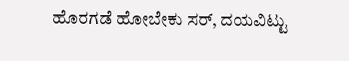ಹೊರಗಡೆ ಹೋಬೇಕು ಸರ್, ದಯವಿಟ್ಟು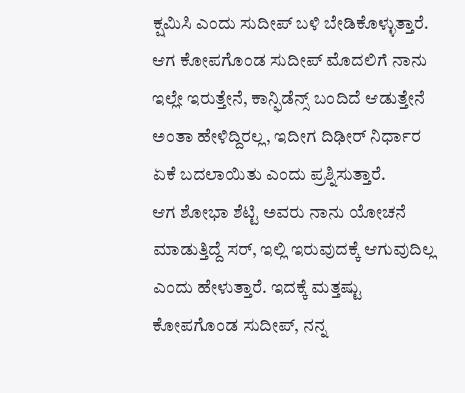ಕ್ಷಮಿಸಿ ಎಂದು ಸುದೀಪ್ ಬಳಿ ಬೇಡಿಕೊಳ್ಳುತ್ತಾರೆ. ಆಗ ಕೋಪಗೊಂಡ ಸುದೀಪ್ ಮೊದಲಿಗೆ ನಾನು ಇಲ್ಲೇ ಇರುತ್ತೇನೆ, ಕಾನ್ಫಿಡೆನ್ಸ್ ಬಂದಿದೆ ಆಡುತ್ತೇನೆ ಅಂತಾ ಹೇಳಿದ್ದಿರಲ್ಲ, ಇದೀಗ ದಿಢೀರ್ ನಿರ್ಧಾರ ಏಕೆ ಬದಲಾಯಿತು ಎಂದು ಪ್ರಶ್ನಿಸುತ್ತಾರೆ.
ಆಗ ಶೋಭಾ ಶೆಟ್ಟಿ ಅವರು ನಾನು ಯೋಚನೆ ಮಾಡುತ್ತಿದ್ದೆ ಸರ್, ಇಲ್ಲಿ ಇರುವುದಕ್ಕೆ ಆಗುವುದಿಲ್ಲ ಎಂದು ಹೇಳುತ್ತಾರೆ. ಇದಕ್ಕೆ ಮತ್ತಷ್ಟು ಕೋಪಗೊಂಡ ಸುದೀಪ್, ನನ್ನ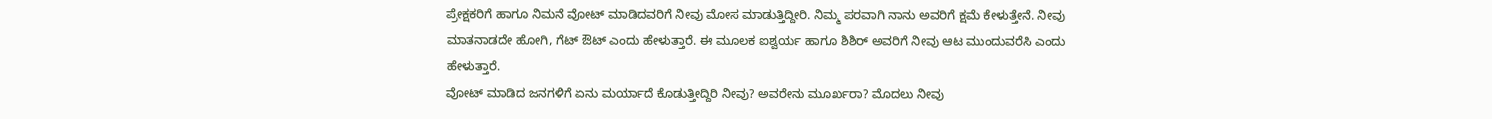ಪ್ರೇಕ್ಷಕರಿಗೆ ಹಾಗೂ ನಿಮನೆ ವೋಟ್ ಮಾಡಿದವರಿಗೆ ನೀವು ಮೋಸ ಮಾಡುತ್ತಿದ್ದೀರಿ. ನಿಮ್ಮ ಪರವಾಗಿ ನಾನು ಅವರಿಗೆ ಕ್ಷಮೆ ಕೇಳುತ್ತೇನೆ. ನೀವು ಮಾತನಾಡದೇ ಹೋಗಿ, ಗೆಟ್ ಔಟ್ ಎಂದು ಹೇಳುತ್ತಾರೆ. ಈ ಮೂಲಕ ಐಶ್ವರ್ಯ ಹಾಗೂ ಶಿಶಿರ್ ಅವರಿಗೆ ನೀವು ಆಟ ಮುಂದುವರೆಸಿ ಎಂದು ಹೇಳುತ್ತಾರೆ.
ವೋಟ್ ಮಾಡಿದ ಜನಗಳಿಗೆ ಏನು ಮರ್ಯಾದೆ ಕೊಡುತ್ತೀದ್ದಿರಿ ನೀವು? ಅವರೇನು ಮೂರ್ಖರಾ? ಮೊದಲು ನೀವು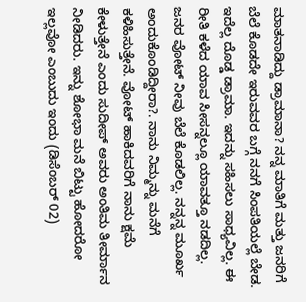ಮಾತನಾಡಿದ್ದು ಡ್ರಾಮಾನಾ? ನನ್ನ ಮಾತಿಗೆ ಮತ್ತು ಜನರಿಗೆ ಬೆಲೆ ಕೊಡದೇ ಇರುವವರ ಬಗ್ಗೆ ನನಗೆ ಸಿಂಪತಿಯಲ್ಲೆ ಬೇಡ. ಇದೆಲ್ಲ ದೊಡ್ಡ ಡ್ರಾಮಾ. ಇದನ್ನು ಸಹಿಸಲು ಸಾಧ್ಯವಿಲ್ಲ. ಈ ರೀತಿ ಕಳೆದ ಯಾವ ಸೀಸನ್ನಲ್ಲೂ ಯಾವತ್ತೂ ನಡದಿಲ್ಲ. ಜನರ ವೋಟ್ ನೀವು ಬೆಲೆ ಕೊಡಲಿಲ್ಲ. ನನ್ನನ್ನ ಮೂರ್ಖ ಅಂದುಕೊಂಡಿದ್ದೀರಾ?. ನಾನು ನಿಮ್ಮನ್ನು ಮನೆಗೆ ಕಳಿಹಿಸುತ್ತೇನೆ. ವೋಟ್ ಹಾಕಿದವರಿಗೆ ನಾನು ಕ್ಷಮೆ ಕೇಳುತ್ತೇನೆ ಎಂದು ಸುದೀಪ್ ಅವರು ಅಂತಿಮ ತೀರ್ಮಾನ ನೀಡಿದರು. ಇನ್ನು ಶೋಭಾ ಮನೆ ಬಿಟ್ಟು ಹೋದರೋ ಇಲ್ಲವೋ ಎಂಬುದು ಇಂದು (ಡಿಸೆಂಬರ್ 02)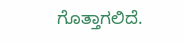ಗೊತ್ತಾಗಲಿದೆ.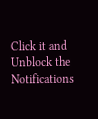Click it and Unblock the Notifications